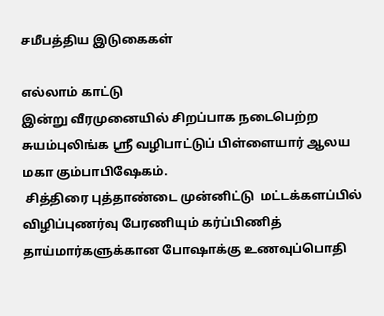சமீபத்திய இடுகைகள்

எல்லாம் காட்டு
இன்று வீரமுனையில் சிறப்பாக நடைபெற்ற சுயம்புலிங்க ஸ்ரீ வழிபாட்டுப் பிள்ளையார் ஆலய மகா கும்பாபிஷேகம்.
 சித்திரை புத்தாண்டை முன்னிட்டு  மட்டக்களப்பில் விழிப்புணர்வு பேரணியும் கர்ப்பிணித் தாய்மார்களுக்கான போஷாக்கு உணவுப்பொதி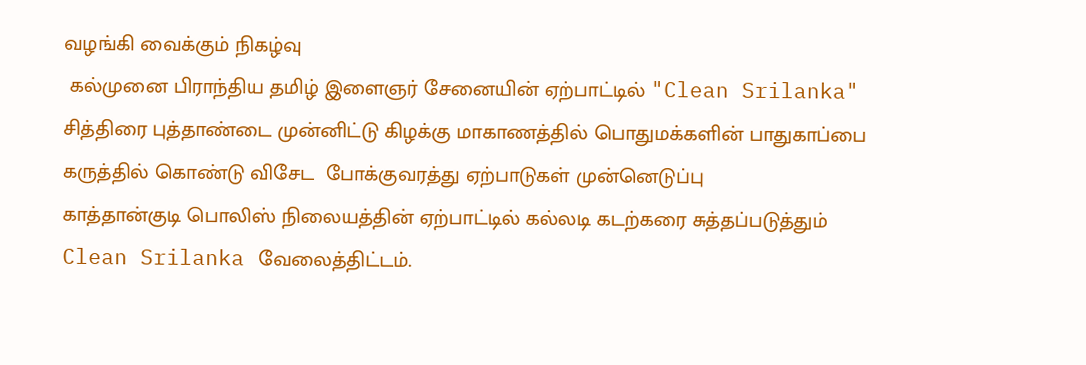வழங்கி வைக்கும் நிகழ்வு
 கல்முனை பிராந்திய தமிழ் இளைஞர் சேனையின் ஏற்பாட்டில் "Clean Srilanka"
சித்திரை புத்தாண்டை முன்னிட்டு கிழக்கு மாகாணத்தில் பொதுமக்களின் பாதுகாப்பை கருத்தில் கொண்டு விசேட  போக்குவரத்து ஏற்பாடுகள் முன்னெடுப்பு
காத்தான்குடி பொலிஸ் நிலையத்தின் ஏற்பாட்டில் கல்லடி கடற்கரை சுத்தப்படுத்தும் Clean Srilanka வேலைத்திட்டம்.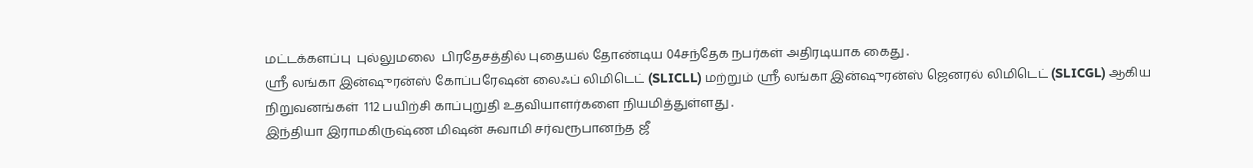மட்டக்களப்பு  புல்லுமலை  பிரதேசத்தில் புதையல் தோண்டிய 04சந்தேக நபர்கள் அதிரடியாக கைது .
ஸ்ரீ லங்கா இன்ஷுரன்ஸ் கோப்பரேஷன் லைஃப் லிமிடெட் (SLICLL) மற்றும் ஸ்ரீ லங்கா இன்ஷுரன்ஸ் ஜெனரல் லிமிடெட் (SLICGL) ஆகிய நிறுவனங்கள்  112 பயிற்சி காப்புறுதி உதவியாளர்களை நியமித்துள்ளது .
இந்தியா இராமகிருஷ்ண மிஷன் சுவாமி சர்வரூபானந்த ஜீ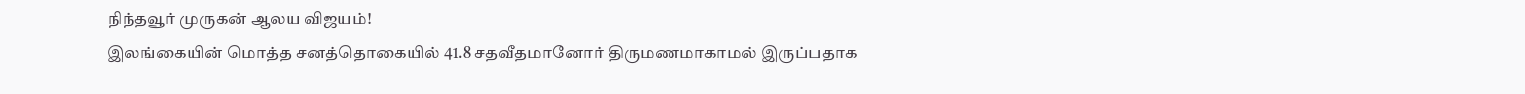நிந்தவூர் முருகன் ஆலய விஜயம்!
இலங்கையின் மொத்த சனத்தொகையில் 41.8 சதவீதமானோர் திருமணமாகாமல் இருப்பதாக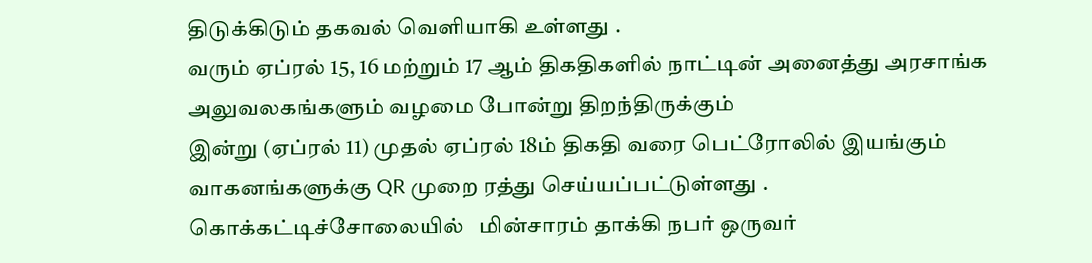திடுக்கிடும் தகவல் வெளியாகி உள்ளது .
வரும் ஏப்ரல் 15, 16 மற்றும் 17 ஆம் திகதிகளில் நாட்டின் அனைத்து அரசாங்க அலுவலகங்களும் வழமை போன்று திறந்திருக்கும்
இன்று (ஏப்ரல் 11) முதல் ஏப்ரல் 18ம் திகதி வரை பெட்ரோலில் இயங்கும் வாகனங்களுக்கு QR முறை ரத்து செய்யப்பட்டுள்ளது .
கொக்கட்டிச்சோலையில்   மின்சாரம் தாக்கி நபர் ஒருவர்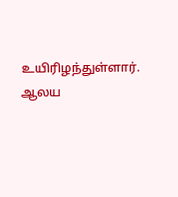உயிரிழந்துள்ளார்.
ஆலய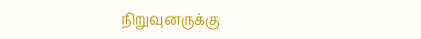நிறுவுனருக்கு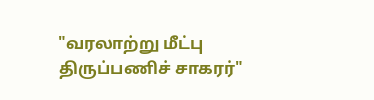"வரலாற்று மீட்பு திருப்பணிச் சாகரர்"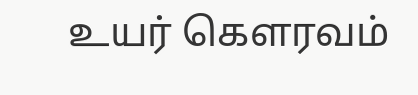உயர் கௌரவம்